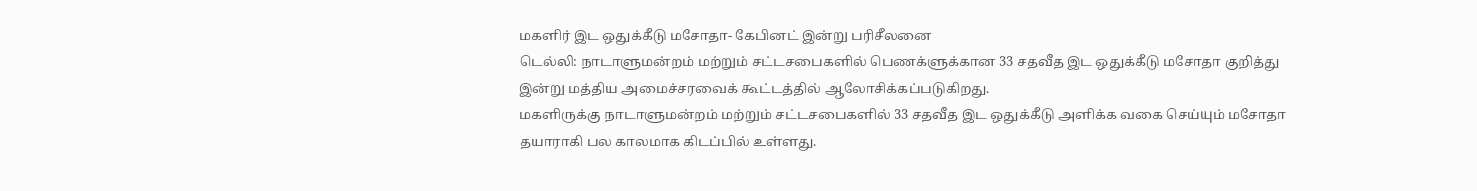மகளிர் இட ஒதுக்கீடு மசோதா- கேபினட் இன்று பரிசீலனை
டெல்லி: நாடாளுமன்றம் மற்றும் சட்டசபைகளில் பெணக்ளுக்கான 33 சதவீத இட ஒதுக்கீடு மசோதா குறித்து இன்று மத்திய அமைச்சரவைக் கூட்டத்தில் ஆலோசிக்கப்படுகிறது.
மகளிருக்கு நாடாளுமன்றம் மற்றும் சட்டசபைகளில் 33 சதவீத இட ஒதுக்கீடு அளிக்க வகை செய்யும் மசோதா தயாராகி பல காலமாக கிடப்பில் உள்ளது.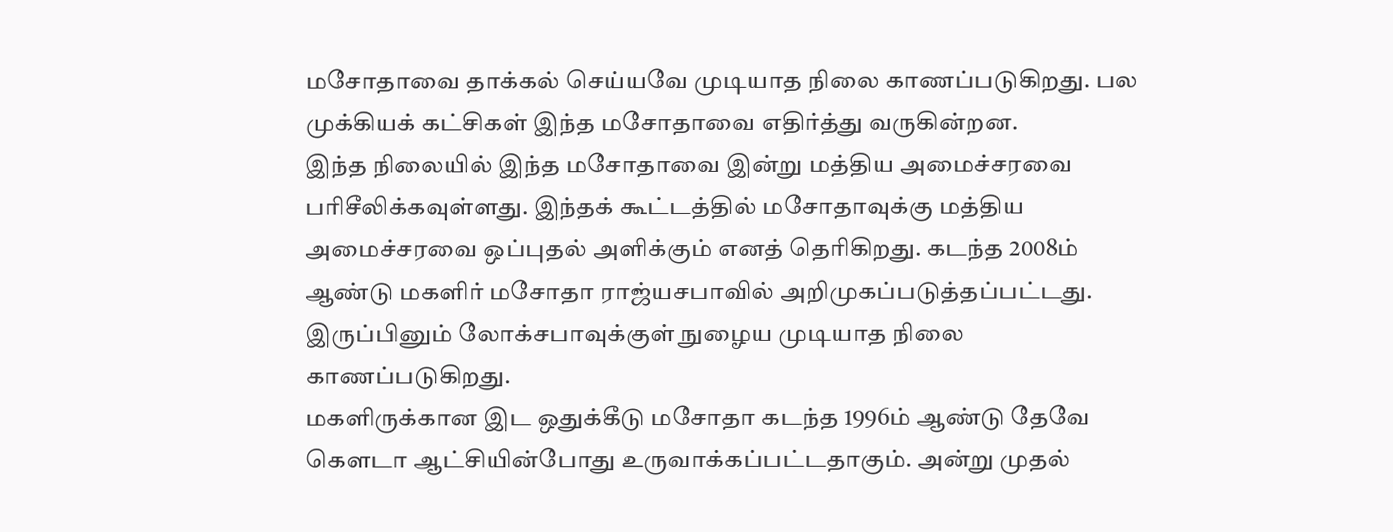மசோதாவை தாக்கல் செய்யவே முடியாத நிலை காணப்படுகிறது. பல முக்கியக் கட்சிகள் இந்த மசோதாவை எதிர்த்து வருகின்றன.
இந்த நிலையில் இந்த மசோதாவை இன்று மத்திய அமைச்சரவை பரிசீலிக்கவுள்ளது. இந்தக் கூட்டத்தில் மசோதாவுக்கு மத்திய அமைச்சரவை ஒப்புதல் அளிக்கும் எனத் தெரிகிறது. கடந்த 2008ம் ஆண்டு மகளிர் மசோதா ராஜ்யசபாவில் அறிமுகப்படுத்தப்பட்டது. இருப்பினும் லோக்சபாவுக்குள் நுழைய முடியாத நிலை காணப்படுகிறது.
மகளிருக்கான இட ஒதுக்கீடு மசோதா கடந்த 1996ம் ஆண்டு தேவே கெளடா ஆட்சியின்போது உருவாக்கப்பட்டதாகும். அன்று முதல்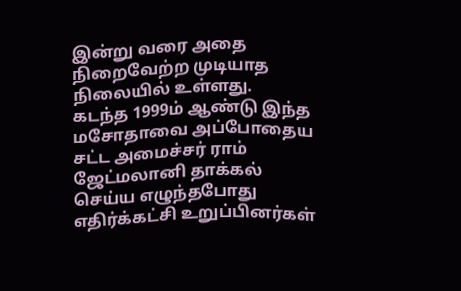இன்று வரை அதை நிறைவேற்ற முடியாத நிலையில் உள்ளது.
கடந்த 1999ம் ஆண்டு இந்த மசோதாவை அப்போதைய சட்ட அமைச்சர் ராம் ஜேட்மலானி தாக்கல் செய்ய எழுந்தபோது எதிர்க்கட்சி உறுப்பினர்கள்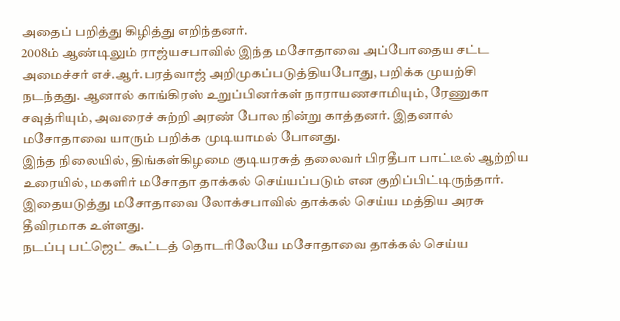அதைப் பறித்து கிழித்து எறிந்தனர்.
2008ம் ஆண்டிலும் ராஜ்யசபாவில் இந்த மசோதாவை அப்போதைய சட்ட அமைச்சர் எச்.ஆர்.பரத்வாஜ் அறிமுகப்படுத்தியபோது, பறிக்க முயற்சி நடந்தது. ஆனால் காங்கிரஸ் உறுப்பினர்கள் நாராயணசாமியும், ரேணுகா சவுத்ரியும், அவரைச் சுற்றி அரண் போல நின்று காத்தனர். இதனால் மசோதாவை யாரும் பறிக்க முடியாமல் போனது.
இந்த நிலையில், திங்கள்கிழமை குடியரசுத் தலைவர் பிரதீபா பாட்டீல் ஆற்றிய உரையில், மகளிர் மசோதா தாக்கல் செய்யப்படும் என குறிப்பிட்டிருந்தார். இதையடுத்து மசோதாவை லோக்சபாவில் தாக்கல் செய்ய மத்திய அரசு தீவிரமாக உள்ளது.
நடப்பு பட்ஜெட் கூட்டத் தொடரிலேயே மசோதாவை தாக்கல் செய்ய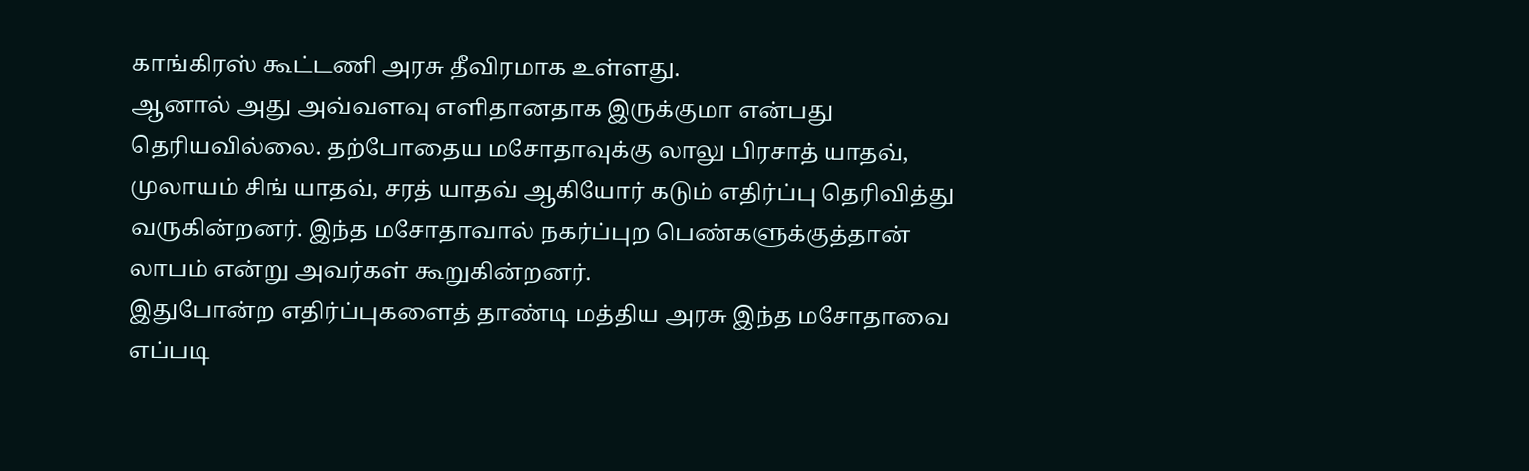காங்கிரஸ் கூட்டணி அரசு தீவிரமாக உள்ளது.
ஆனால் அது அவ்வளவு எளிதானதாக இருக்குமா என்பது தெரியவில்லை. தற்போதைய மசோதாவுக்கு லாலு பிரசாத் யாதவ், முலாயம் சிங் யாதவ், சரத் யாதவ் ஆகியோர் கடும் எதிர்ப்பு தெரிவித்து வருகின்றனர். இந்த மசோதாவால் நகர்ப்புற பெண்களுக்குத்தான் லாபம் என்று அவர்கள் கூறுகின்றனர்.
இதுபோன்ற எதிர்ப்புகளைத் தாண்டி மத்திய அரசு இந்த மசோதாவை எப்படி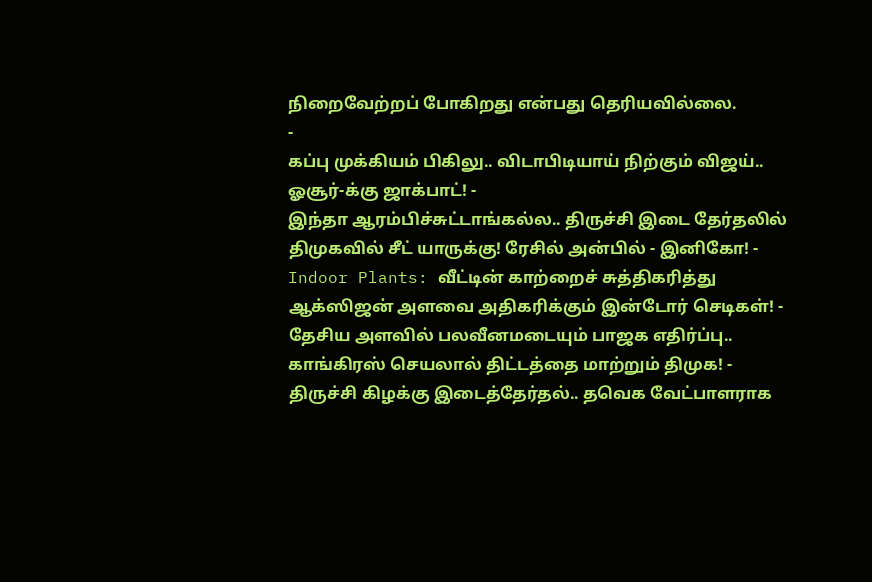நிறைவேற்றப் போகிறது என்பது தெரியவில்லை.
-
கப்பு முக்கியம் பிகிலு.. விடாபிடியாய் நிற்கும் விஜய்.. ஓசூர்-க்கு ஜாக்பாட்! -
இந்தா ஆரம்பிச்சுட்டாங்கல்ல.. திருச்சி இடை தேர்தலில் திமுகவில் சீட் யாருக்கு! ரேசில் அன்பில் - இனிகோ! -
Indoor Plants: வீட்டின் காற்றைச் சுத்திகரித்து ஆக்ஸிஜன் அளவை அதிகரிக்கும் இன்டோர் செடிகள்! -
தேசிய அளவில் பலவீனமடையும் பாஜக எதிர்ப்பு.. காங்கிரஸ் செயலால் திட்டத்தை மாற்றும் திமுக! -
திருச்சி கிழக்கு இடைத்தேர்தல்.. தவெக வேட்பாளராக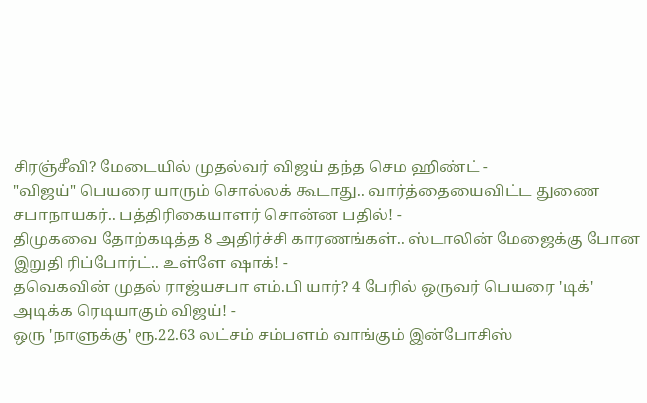சிரஞ்சீவி? மேடையில் முதல்வர் விஜய் தந்த செம ஹிண்ட் -
"விஜய்" பெயரை யாரும் சொல்லக் கூடாது.. வார்த்தையைவிட்ட துணை சபாநாயகர்.. பத்திரிகையாளர் சொன்ன பதில்! -
திமுகவை தோற்கடித்த 8 அதிர்ச்சி காரணங்கள்.. ஸ்டாலின் மேஜைக்கு போன இறுதி ரிப்போர்ட்.. உள்ளே ஷாக்! -
தவெகவின் முதல் ராஜ்யசபா எம்.பி யார்? 4 பேரில் ஒருவர் பெயரை 'டிக்' அடிக்க ரெடியாகும் விஜய்! -
ஒரு 'நாளுக்கு' ரூ.22.63 லட்சம் சம்பளம் வாங்கும் இன்போசிஸ்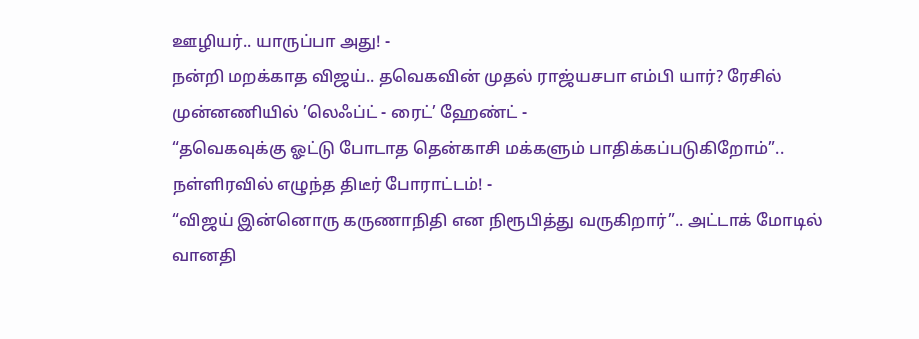ஊழியர்.. யாருப்பா அது! -
நன்றி மறக்காத விஜய்.. தவெகவின் முதல் ராஜ்யசபா எம்பி யார்? ரேசில் முன்னணியில் ’லெஃப்ட் - ரைட்’ ஹேண்ட் -
“தவெகவுக்கு ஓட்டு போடாத தென்காசி மக்களும் பாதிக்கப்படுகிறோம்”.. நள்ளிரவில் எழுந்த திடீர் போராட்டம்! -
“விஜய் இன்னொரு கருணாநிதி என நிரூபித்து வருகிறார்”.. அட்டாக் மோடில் வானதி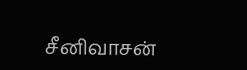சீனிவாசன்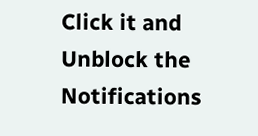Click it and Unblock the Notifications